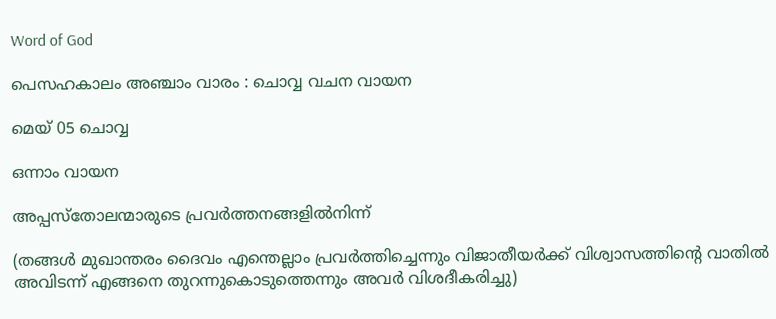Word of God

പെസഹകാലം അഞ്ചാം വാരം : ചൊവ്വ വചന വായന

മെയ് 05 ചൊവ്വ

ഒന്നാം വായന

അപ്പസ്തോലന്മാരുടെ പ്രവർത്തനങ്ങളിൽനിന്ന്

(തങ്ങൾ മുഖാന്തരം ദൈവം എന്തെല്ലാം പ്രവർത്തിച്ചെന്നും വിജാതീയർക്ക് വിശ്വാസത്തിന്റെ വാതിൽ അവിടന്ന് എങ്ങനെ തുറന്നുകൊടുത്തെന്നും അവർ വിശദീകരിച്ചു)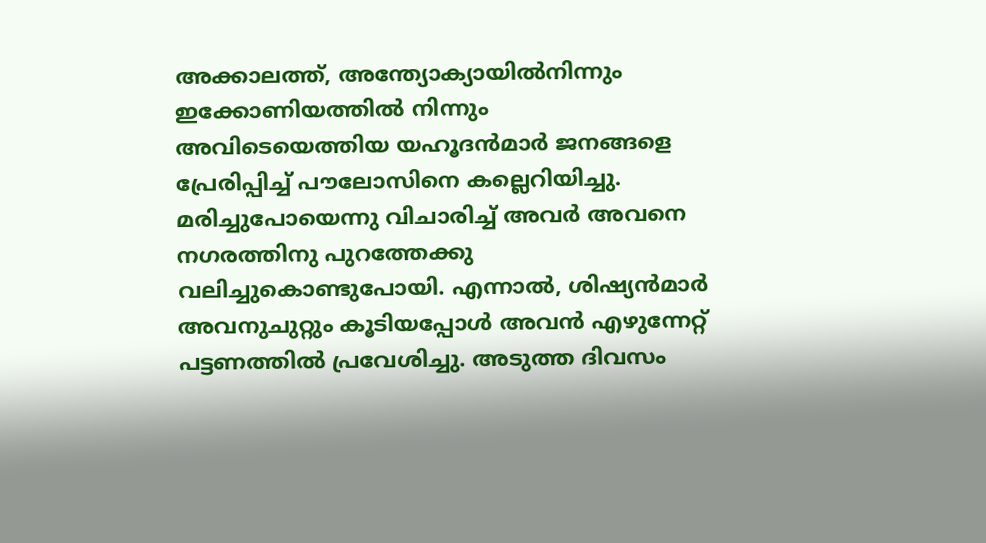അക്കാലത്ത്, അന്ത്യോക്യായിൽനിന്നും ഇക്കോണിയത്തിൽ നിന്നും അവിടെയെത്തിയ യഹൂദൻമാർ ജനങ്ങളെ പ്രേരിപ്പിച്ച് പൗലോസിനെ കല്ലെറിയിച്ചു. മരിച്ചുപോയെന്നു വിചാരിച്ച് അവർ അവനെ നഗരത്തിനു പുറത്തേക്കു വലിച്ചുകൊണ്ടുപോയി. എന്നാൽ, ശിഷ്യൻമാർ അവനുചുറ്റും കൂടിയപ്പോൾ അവൻ എഴുന്നേറ്റ് പട്ടണത്തിൽ പ്രവേശിച്ചു. അടുത്ത ദിവസം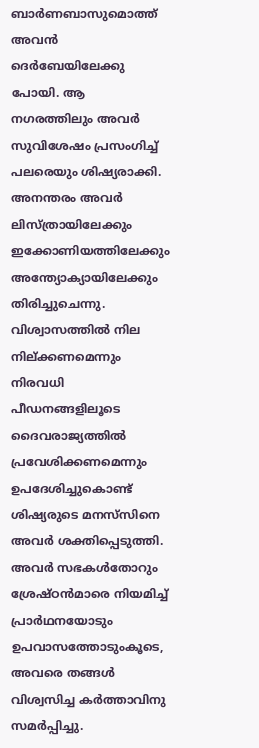ബാർണബാസുമൊത്ത് അവൻ ദെർബേയിലേക്കു പോയി. ആ നഗരത്തിലും അവർ സുവിശേഷം പ്രസംഗിച്ച് പലരെയും ശിഷ്യരാക്കി. അനന്തരം അവർ ലിസ്ത്രായിലേക്കും ഇക്കോണിയത്തിലേക്കും അന്ത്യോക്യായിലേക്കും തിരിച്ചുചെന്നു. വിശ്വാസത്തിൽ നില നില്ക്കണമെന്നും നിരവധി പീഡനങ്ങളിലൂടെ ദൈവരാജ്യത്തിൽ പ്രവേശിക്കണമെന്നും ഉപദേശിച്ചുകൊണ്ട് ശിഷ്യരുടെ മനസ്‌സിനെ അവർ ശക്തിപ്പെടുത്തി. അവർ സഭകൾതോറും ശ്രേഷ്ഠൻമാരെ നിയമിച്ച് പ്രാർഥനയോടും ഉപവാസത്തോടുംകൂടെ, അവരെ തങ്ങൾ വിശ്വസിച്ച കർത്താവിനു സമർപ്പിച്ചു.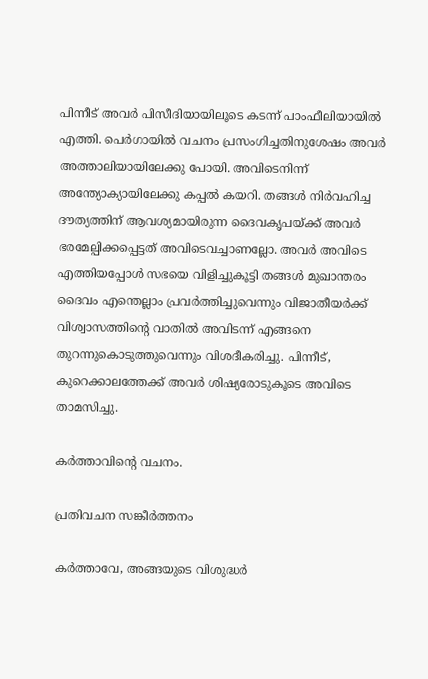പിന്നീട് അവർ പിസീദിയായിലൂടെ കടന്ന് പാംഫീലിയായിൽ എത്തി. പെർഗായിൽ വചനം പ്രസംഗിച്ചതിനുശേഷം അവർ അത്താലിയായിലേക്കു പോയി. അവിടെനിന്ന് അന്ത്യോക്യായിലേക്കു കപ്പൽ കയറി. തങ്ങൾ നിർവഹിച്ച ദൗത്യത്തിന് ആവശ്യമായിരുന്ന ദൈവകൃപയ്ക്ക് അവർ ഭരമേല്പിക്കപ്പെട്ടത് അവിടെവച്ചാണല്ലോ. അവർ അവിടെ എത്തിയപ്പോൾ സഭയെ വിളിച്ചുകൂട്ടി തങ്ങൾ മുഖാന്തരം ദൈവം എന്തെല്ലാം പ്രവർത്തിച്ചുവെന്നും വിജാതീയർക്ക് വിശ്വാസത്തിന്റെ വാതിൽ അവിടന്ന് എങ്ങനെ തുറന്നുകൊടുത്തുവെന്നും വിശദീകരിച്ചു. പിന്നീട്, കുറെക്കാലത്തേക്ക് അവർ ശിഷ്യരോടുകൂടെ അവിടെ താമസിച്ചു.

കർത്താവിന്റെ വചനം.

പ്രതിവചന സങ്കീർത്തനം

കർത്താവേ, അങ്ങയുടെ വിശുദ്ധർ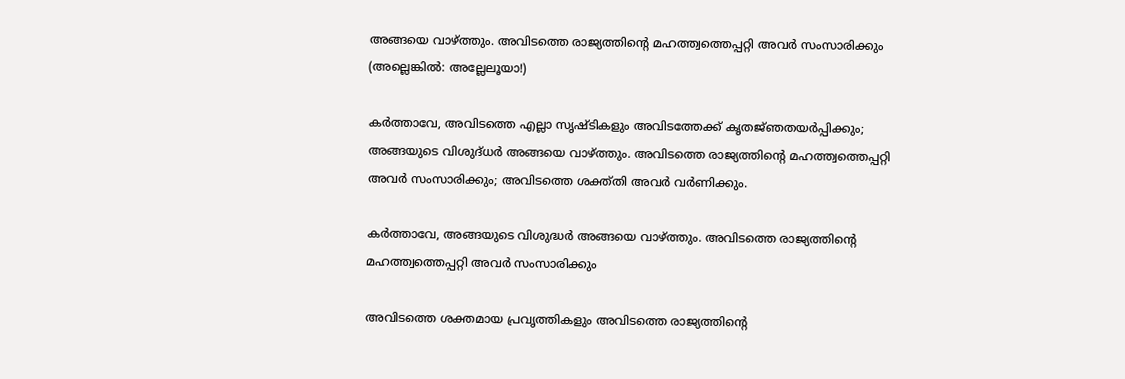അങ്ങയെ വാഴ്ത്തും. അവിടത്തെ രാജ്യത്തിൻ്റെ മഹത്ത്വത്തെപ്പറ്റി അവർ സംസാരിക്കും (അല്ലെങ്കിൽ: അല്ലേലൂയാ!)

കർത്താവേ, അവിടത്തെ എല്ലാ സൃഷ്‌ടികളും അവിടത്തേക്ക് കൃതജ്‌ഞതയർപ്പിക്കും; അങ്ങയുടെ വിശുദ്‌ധർ അങ്ങയെ വാഴ്ത്തും. അവിടത്തെ രാജ്യത്തിന്റെ മഹത്ത്വത്തെപ്പറ്റി അവർ സംസാരിക്കും; അവിടത്തെ ശക്ത്തി അവർ വർണിക്കും.

കർത്താവേ, അങ്ങയുടെ വിശുദ്ധർ അങ്ങയെ വാഴ്ത്തും. അവിടത്തെ രാജ്യത്തിൻ്റെ മഹത്ത്വത്തെപ്പറ്റി അവർ സംസാരിക്കും

അവിടത്തെ ശക്ത‌മായ പ്രവൃത്തികളും അവിടത്തെ രാജ്യത്തിന്റെ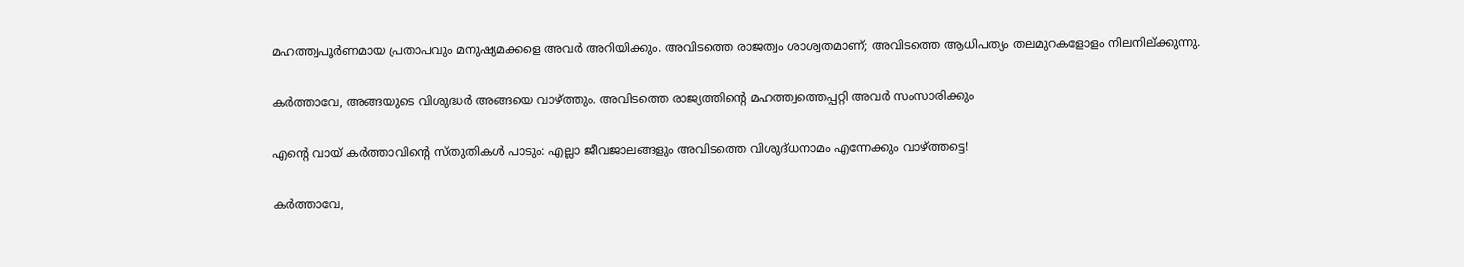മഹത്ത്വപൂർണമായ പ്രതാപവും മനുഷ്യമക്കളെ അവർ അറിയിക്കും. അവിടത്തെ രാജത്വം ശാശ്വതമാണ്; അവിടത്തെ ആധിപത്യം തലമുറകളോളം നിലനില്ക്കുന്നു.

കർത്താവേ, അങ്ങയുടെ വിശുദ്ധർ അങ്ങയെ വാഴ്ത്തും. അവിടത്തെ രാജ്യത്തിൻ്റെ മഹത്ത്വത്തെപ്പറ്റി അവർ സംസാരിക്കും

എന്റെ വായ് കർത്താവിന്റെ സ്‌തുതികൾ പാടും: എല്ലാ ജീവജാലങ്ങളും അവിടത്തെ വിശുദ്‌ധനാമം എന്നേക്കും വാഴ്ത്തട്ടെ!

കർത്താവേ,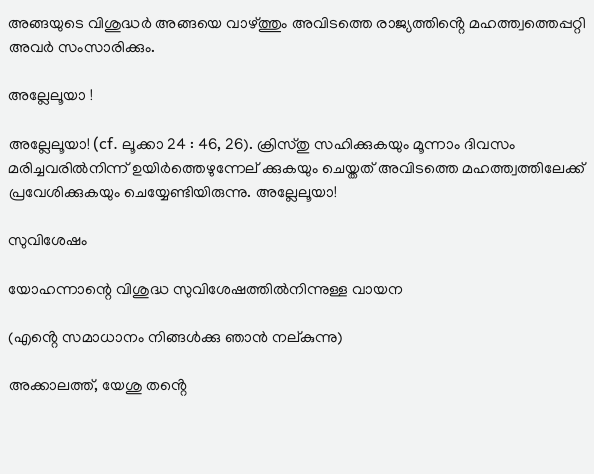അങ്ങയുടെ വിശുദ്ധർ അങ്ങയെ വാഴ്ത്തും അവിടത്തെ രാജ്യത്തിൻ്റെ മഹത്ത്വത്തെപ്പറ്റി അവർ സംസാരിക്കും.

അല്ലേലൂയാ !

അല്ലേലൂയാ! (cf. ലൂക്കാ 24 : 46, 26). ക്രിസ്‌തു സഹിക്കുകയും മൂന്നാം ദിവസം മരിച്ചവരിൽനിന്ന് ഉയിർത്തെഴുന്നേല് ക്കുകയും ചെയ്ത‌ത് അവിടത്തെ മഹത്ത്വത്തിലേക്ക് പ്രവേശിക്കുകയും ചെയ്യേണ്ടിയിരുന്നു. അല്ലേലൂയാ!

സുവിശേഷം

യോഹന്നാന്റെ വിശുദ്ധ സുവിശേഷത്തിൽനിന്നുള്ള വായന

(എൻ്റെ സമാധാനം നിങ്ങൾക്കു ഞാൻ നല്‌കുന്നു)

അക്കാലത്ത്, യേശു തൻ്റെ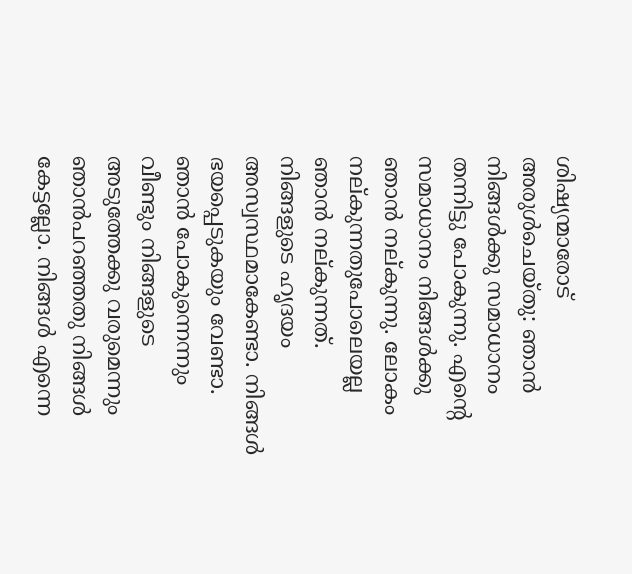ശിഷ്യന്മാരോട് അരുൾചെയ്തു: ഞാൻ നിങ്ങൾക്കു സമാധാനം തന്നിട്ടു പോകുന്നു. എന്റെ സമാധാനം നിങ്ങൾക്കു ഞാൻ നല്‌കുന്നു. ലോകം നല്‌കുന്നതുപോലെയല്ല ഞാൻ നല്കുന്നത്. നിങ്ങളുടെ ഹൃദയം അസ്വസ്ഥമാകേണ്ടാ. നിങ്ങൾ ഭയപ്പെടുകയും വേണ്ടാ. ഞാൻ പോകുന്നെന്നും വീണ്ടും നിങ്ങളുടെ അടുത്തേക്കു വരുമെന്നും ഞാൻപറഞ്ഞതു നിങ്ങൾ കേട്ടല്ലോ. നിങ്ങൾ എന്നെ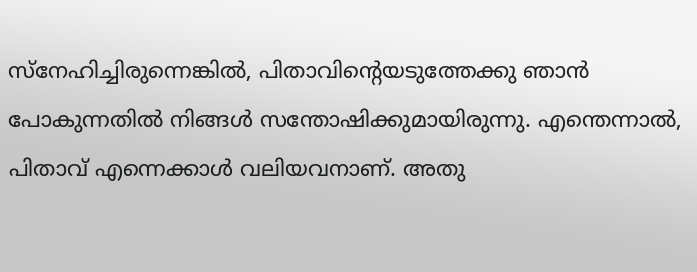സ്നേഹിച്ചിരുന്നെങ്കിൽ, പിതാവിന്റെയടുത്തേക്കു ഞാൻ പോകുന്നതിൽ നിങ്ങൾ സന്തോഷിക്കുമായിരുന്നു. എന്തെന്നാൽ, പിതാവ് എന്നെക്കാൾ വലിയവനാണ്. അതു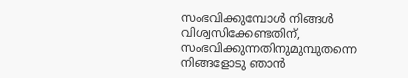സംഭവിക്കുമ്പോൾ നിങ്ങൾ വിശ്വസിക്കേണ്ടതിന്, സംഭവിക്കുന്നതിനുമുമ്പുതന്നെ നിങ്ങളോടു ഞാൻ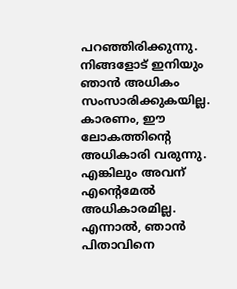പറഞ്ഞിരിക്കുന്നു. നിങ്ങളോട് ഇനിയും ഞാൻ അധികം സംസാരിക്കുകയില്ല. കാരണം, ഈ ലോകത്തിന്റെ അധികാരി വരുന്നു. എങ്കിലും അവന് എൻ്റെമേൽ അധികാരമില്ല. എന്നാൽ, ഞാൻ പിതാവിനെ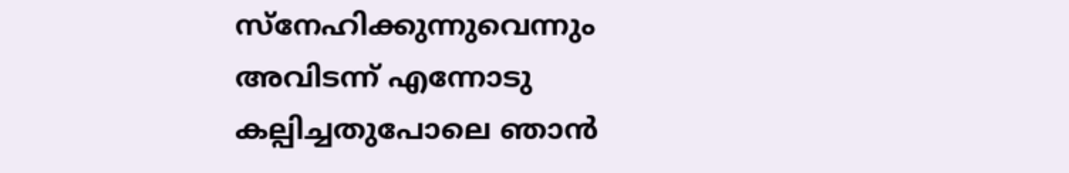സ്നേഹിക്കുന്നുവെന്നും അവിടന്ന് എന്നോടു കല്പിച്ചതുപോലെ ഞാൻ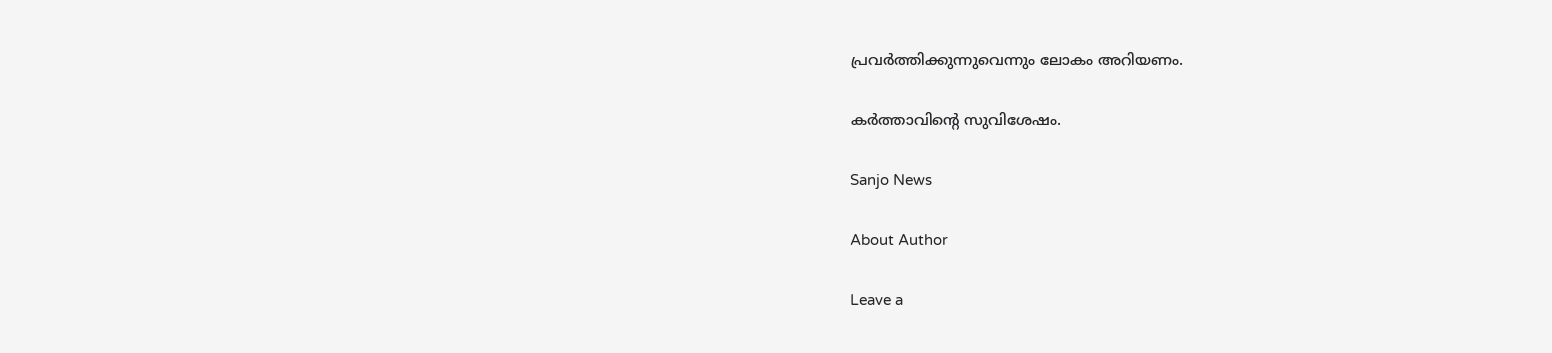പ്രവർത്തിക്കുന്നുവെന്നും ലോകം അറിയണം.

കർത്താവിന്റെ സുവിശേഷം.

Sanjo News

About Author

Leave a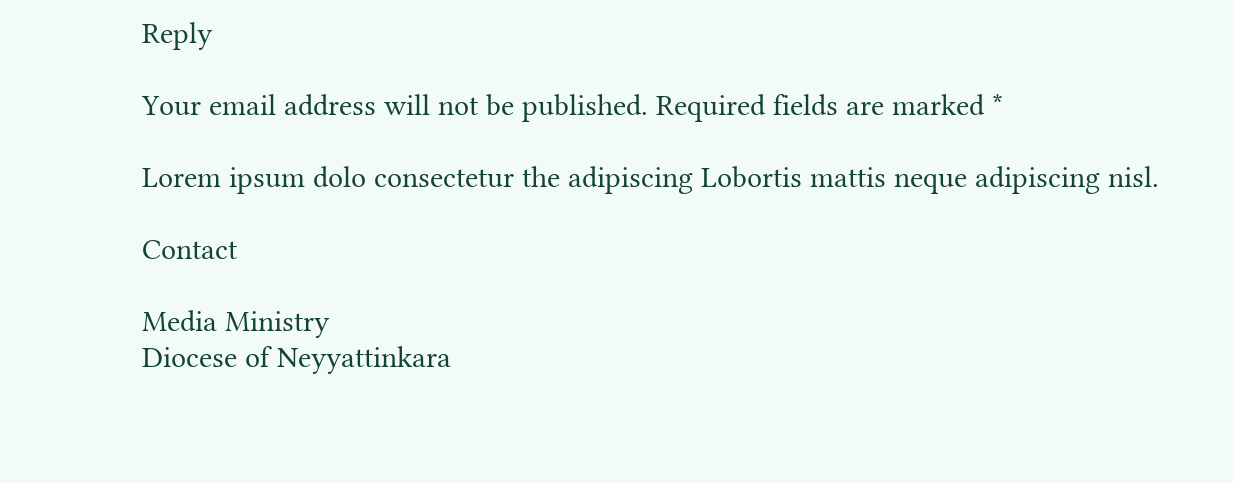Reply

Your email address will not be published. Required fields are marked *

Lorem ipsum dolo consectetur the adipiscing Lobortis mattis neque adipiscing nisl.

Contact

Media Ministry
Diocese of Neyyattinkara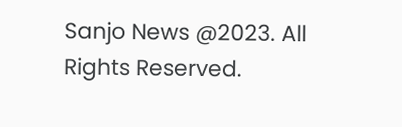Sanjo News @2023. All Rights Reserved.